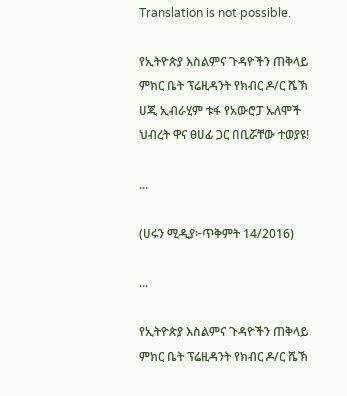Translation is not possible.

የኢትዮጵያ እስልምና ጉዳዮችን ጠቅላይ ምክር ቤት ፕሬዚዳንት የክብር ዶ/ር ሼኽ ሀጂ ኢብራሂም ቱፋ የአውሮፓ ኡለሞች ህብረት ዋና ፀሀፊ ጋር በቢሯቸው ተወያዩ!

...

(ሀሩን ሚዲያ፦ጥቅምት 14/2016)

...

የኢትዮጵያ እስልምና ጉዳዮችን ጠቅላይ ምክር ቤት ፕሬዚዳንት የክብር ዶ/ር ሼኽ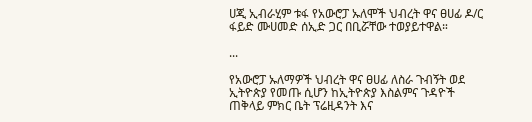ሀጂ ኢብራሂም ቱፋ የአውሮፓ ኡለሞች ህብረት ዋና ፀሀፊ ዶ/ር ፋይድ ሙሀመድ ሰኢድ ጋር በቢሯቸው ተወያይተዋል።

...

የአውሮፓ ኡለማዎች ህብረት ዋና ፀሀፊ ለስራ ጉብኝት ወደ ኢትዮጵያ የመጡ ሲሆን ከኢትዮጵያ እስልምና ጉዳዮች ጠቅላይ ምክር ቤት ፕሬዚዳንት እና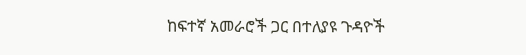ከፍተኛ አመራሮች ጋር በተለያዩ ጉዳዮች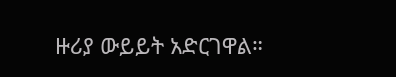ዙሪያ ውይይት አድርገዋል።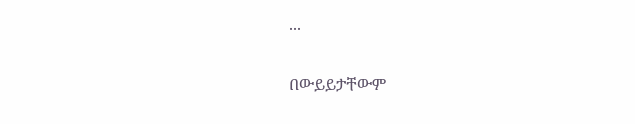...

በውይይታቸውም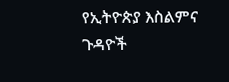የኢትዮጵያ እስልምና ጉዳዮች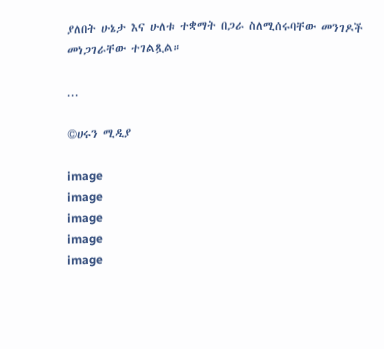ያለበት ሁኔታ እና ሁለቱ ተቋማት በጋራ ስለሚሰሩባቸው መንገዶች መነጋገራቸው ተገልጿል።

...

©ሀሩን ሚዲያ

image
image
image
image
image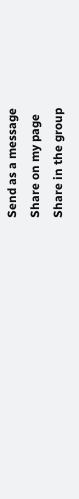Send as a message
Share on my page
Share in the group